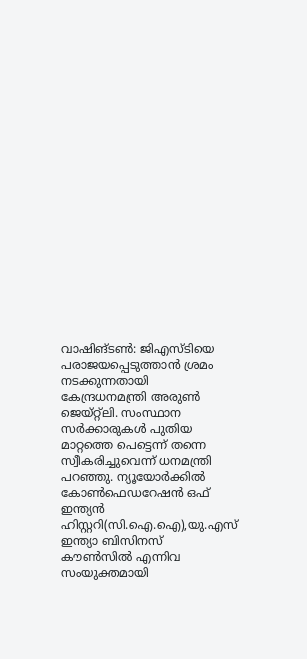വാഷിങ്ടൺ: ജിഎസ്ടിയെ പരാജയപ്പെടുത്താൻ ശ്രമം നടക്കുന്നതായി കേന്ദ്രധനമന്ത്രി അരുൺ ജെയ്റ്റ്ലി. സംസ്ഥാന സർക്കാരുകൾ പുതിയ മാറ്റത്തെ പെട്ടെന്ന് തന്നെ സ്വീകരിച്ചുവെന്ന് ധനമന്ത്രി പറഞ്ഞു. ന്യൂയോർക്കിൽ കോൺഫെഡറേഷൻ ഒഫ് ഇന്ത്യൻ ഹിസ്റ്ററി(സി.ഐ.ഐ),യു.എസ് ഇന്ത്യാ ബിസിനസ് കൗൺസിൽ എന്നിവ സംയുക്തമായി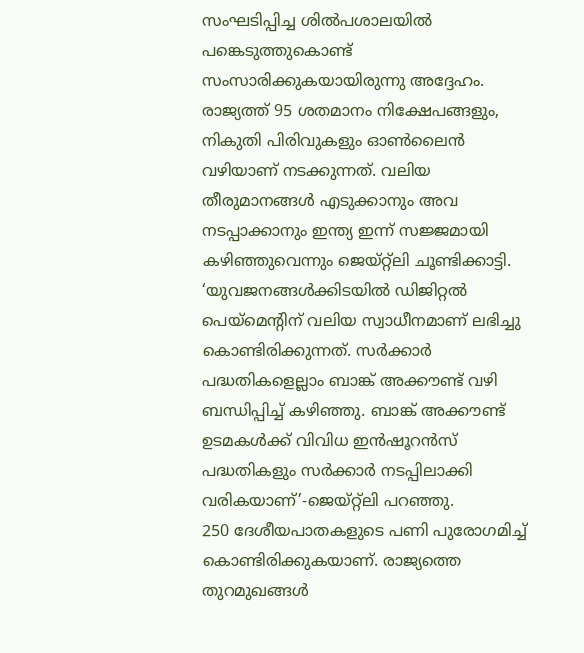സംഘടിപ്പിച്ച ശിൽപശാലയിൽ പങ്കെടുത്തുകൊണ്ട് സംസാരിക്കുകയായിരുന്നു അദ്ദേഹം.
രാജ്യത്ത് 95 ശതമാനം നിക്ഷേപങ്ങളും, നികുതി പിരിവുകളും ഓൺലൈൻ വഴിയാണ് നടക്കുന്നത്. വലിയ തീരുമാനങ്ങൾ എടുക്കാനും അവ നടപ്പാക്കാനും ഇന്ത്യ ഇന്ന് സജ്ജമായി കഴിഞ്ഞുവെന്നും ജെയ്റ്റ്ലി ചൂണ്ടിക്കാട്ടി.
‘യുവജനങ്ങൾക്കിടയിൽ ഡിജിറ്റൽ പെയ്മെന്റിന് വലിയ സ്വാധീനമാണ് ലഭിച്ചു കൊണ്ടിരിക്കുന്നത്. സർക്കാർ പദ്ധതികളെല്ലാം ബാങ്ക് അക്കൗണ്ട് വഴി ബന്ധിപ്പിച്ച് കഴിഞ്ഞു. ബാങ്ക് അക്കൗണ്ട് ഉടമകൾക്ക് വിവിധ ഇൻഷൂറൻസ് പദ്ധതികളും സർക്കാർ നടപ്പിലാക്കി വരികയാണ്’-ജെയ്റ്റ്ലി പറഞ്ഞു.
250 ദേശീയപാതകളുടെ പണി പുരോഗമിച്ച് കൊണ്ടിരിക്കുകയാണ്. രാജ്യത്തെ തുറമുഖങ്ങൾ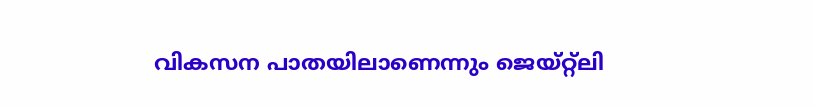വികസന പാതയിലാണെന്നും ജെയ്റ്റ്ലി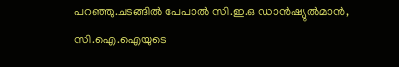പറഞ്ഞു.ചടങ്ങിൽ പേപാൽ സി.ഇ.ഒ ഡാൻഷ്യുൽമാൻ, സി.ഐ.ഐയുടെ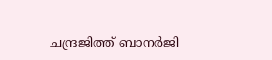ചന്ദ്രജിത്ത് ബാനർജി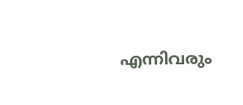എന്നിവരും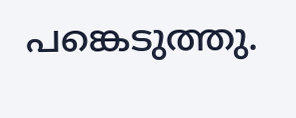പങ്കെടുത്തു.